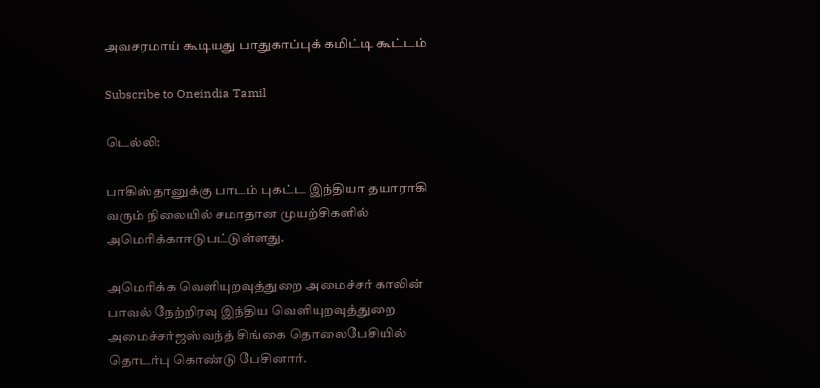அவசரமாய் கூடியது பாதுகாப்புக் கமிட்டி கூட்டம்

Subscribe to Oneindia Tamil

டெல்லி:

பாகிஸ்தானுக்கு பாடம் புகட்ட இந்தியா தயாராகி வரும் நிலையில் சமாதான முயற்சிகளில் அமெரிக்காஈடுபட்டுள்ளது.

அமெரிக்க வெளியுறவுத்துறை அமைச்சர் காலின் பாவல் நேற்றிரவு இந்திய வெளியுறவுத்துறை அமைச்சர்ஜஸ்வந்த் சிங்கை தொலைபேசியில் தொடர்பு கொண்டு பேசினார்.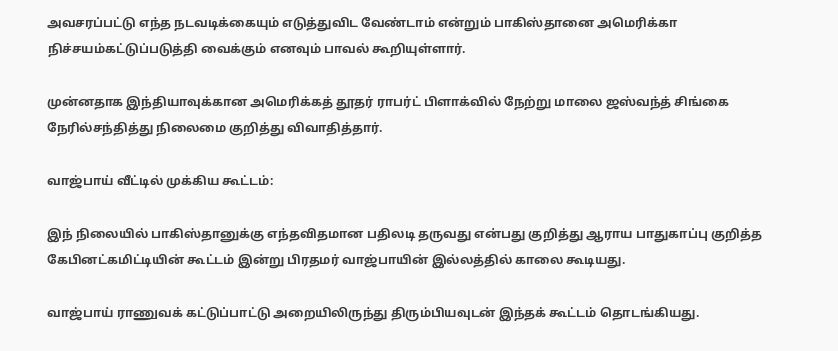அவசரப்பட்டு எந்த நடவடிக்கையும் எடுத்துவிட வேண்டாம் என்றும் பாகிஸ்தானை அமெரிக்கா நிச்சயம்கட்டுப்படுத்தி வைக்கும் எனவும் பாவல் கூறியுள்ளார்.

முன்னதாக இந்தியாவுக்கான அமெரிக்கத் தூதர் ராபர்ட் பிளாக்வில் நேற்று மாலை ஜஸ்வந்த் சிங்கை நேரில்சந்தித்து நிலைமை குறித்து விவாதித்தார்.

வாஜ்பாய் வீட்டில் முக்கிய கூட்டம்:

இந் நிலையில் பாகிஸ்தானுக்கு எந்தவிதமான பதிலடி தருவது என்பது குறித்து ஆராய பாதுகாப்பு குறித்த கேபினட்கமிட்டியின் கூட்டம் இன்று பிரதமர் வாஜ்பாயின் இல்லத்தில் காலை கூடியது.

வாஜ்பாய் ராணுவக் கட்டுப்பாட்டு அறையிலிருந்து திரும்பியவுடன் இந்தக் கூட்டம் தொடங்கியது.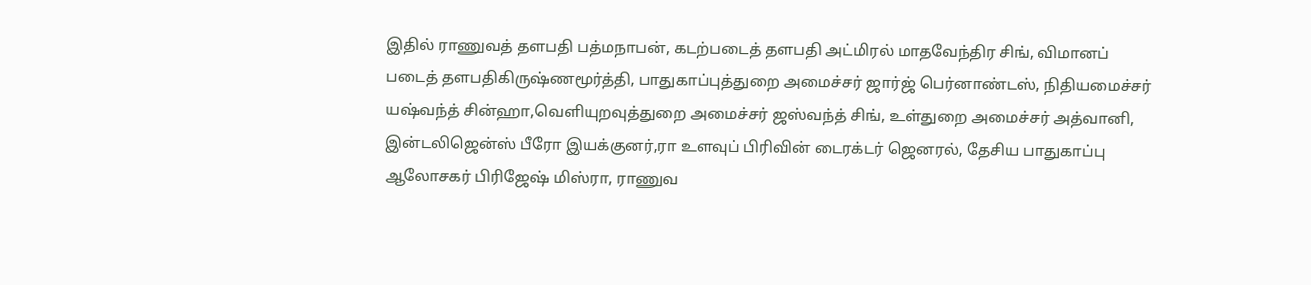இதில் ராணுவத் தளபதி பத்மநாபன், கடற்படைத் தளபதி அட்மிரல் மாதவேந்திர சிங், விமானப் படைத் தளபதிகிருஷ்ணமூர்த்தி, பாதுகாப்புத்துறை அமைச்சர் ஜார்ஜ் பெர்னாண்டஸ், நிதியமைச்சர் யஷ்வந்த் சின்ஹா,வெளியுறவுத்துறை அமைச்சர் ஜஸ்வந்த் சிங், உள்துறை அமைச்சர் அத்வானி, இன்டலிஜென்ஸ் பீரோ இயக்குனர்,ரா உளவுப் பிரிவின் டைரக்டர் ஜெனரல், தேசிய பாதுகாப்பு ஆலோசகர் பிரிஜேஷ் மிஸ்ரா, ராணுவ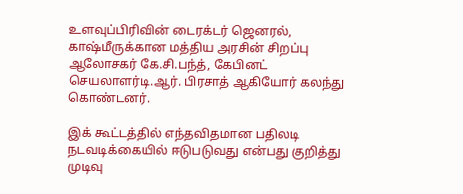உளவுப்பிரிவின் டைரக்டர் ஜெனரல், காஷ்மீருக்கான மத்திய அரசின் சிறப்பு ஆலோசகர் கே.சி.பந்த், கேபினட் செயலாளர்டி.ஆர். பிரசாத் ஆகியோர் கலந்து கொண்டனர்.

இக் கூட்டத்தில் எந்தவிதமான பதிலடி நடவடிக்கையில் ஈடுபடுவது என்பது குறித்து முடிவு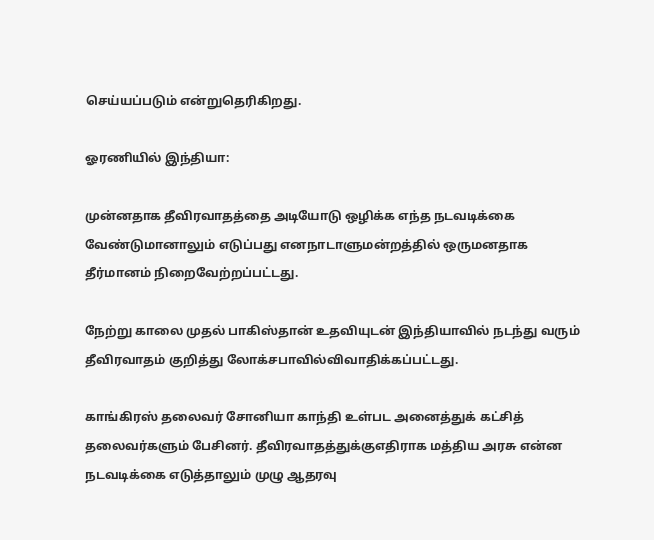செய்யப்படும் என்றுதெரிகிறது.

ஓரணியில் இந்தியா:

முன்னதாக தீவிரவாதத்தை அடியோடு ஒழிக்க எந்த நடவடிக்கை வேண்டுமானாலும் எடுப்பது எனநாடாளுமன்றத்தில் ஒருமனதாக தீர்மானம் நிறைவேற்றப்பட்டது.

நேற்று காலை முதல் பாகிஸ்தான் உதவியுடன் இந்தியாவில் நடந்து வரும் தீவிரவாதம் குறித்து லோக்சபாவில்விவாதிக்கப்பட்டது.

காங்கிரஸ் தலைவர் சோனியா காந்தி உள்பட அனைத்துக் கட்சித் தலைவர்களும் பேசினர். தீவிரவாதத்துக்குஎதிராக மத்திய அரசு என்ன நடவடிக்கை எடுத்தாலும் முழு ஆதரவு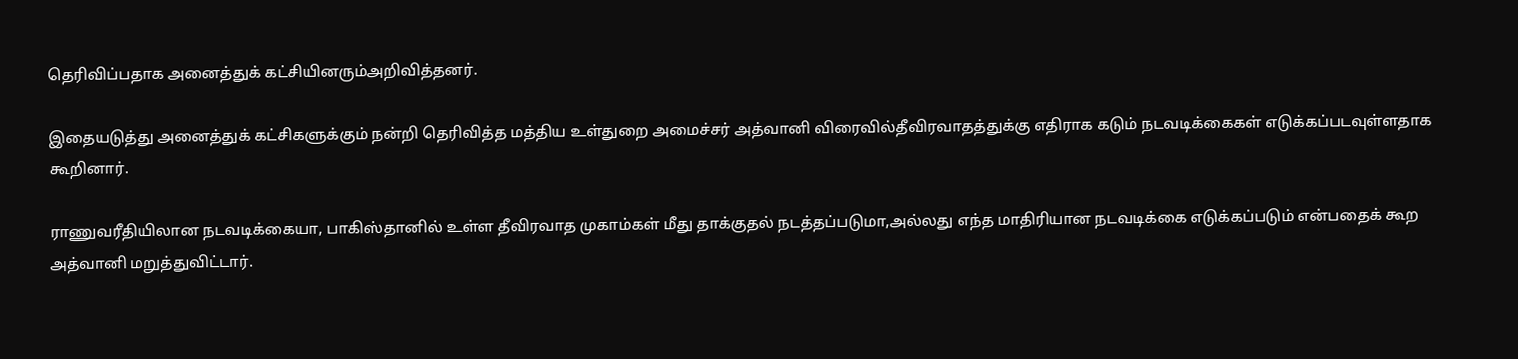தெரிவிப்பதாக அனைத்துக் கட்சியினரும்அறிவித்தனர்.

இதையடுத்து அனைத்துக் கட்சிகளுக்கும் நன்றி தெரிவித்த மத்திய உள்துறை அமைச்சர் அத்வானி விரைவில்தீவிரவாதத்துக்கு எதிராக கடும் நடவடிக்கைகள் எடுக்கப்படவுள்ளதாக கூறினார்.

ராணுவரீதியிலான நடவடிக்கையா, பாகிஸ்தானில் உள்ள தீவிரவாத முகாம்கள் மீது தாக்குதல் நடத்தப்படுமா,அல்லது எந்த மாதிரியான நடவடிக்கை எடுக்கப்படும் என்பதைக் கூற அத்வானி மறுத்துவிட்டார்.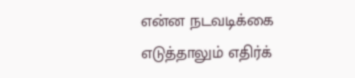என்ன நடவடிக்கை எடுத்தாலும் எதிர்க்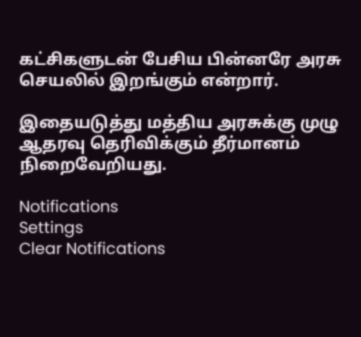கட்சிகளுடன் பேசிய பின்னரே அரசு செயலில் இறங்கும் என்றார்.

இதையடுத்து மத்திய அரசுக்கு முழு ஆதரவு தெரிவிக்கும் தீர்மானம் நிறைவேறியது.

Notifications
Settings
Clear Notifications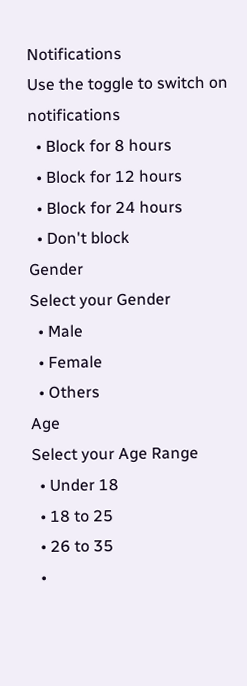Notifications
Use the toggle to switch on notifications
  • Block for 8 hours
  • Block for 12 hours
  • Block for 24 hours
  • Don't block
Gender
Select your Gender
  • Male
  • Female
  • Others
Age
Select your Age Range
  • Under 18
  • 18 to 25
  • 26 to 35
  •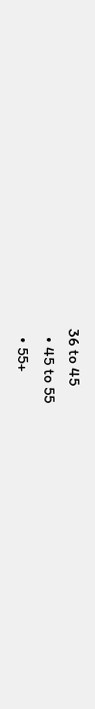36 to 45
  • 45 to 55
  • 55+